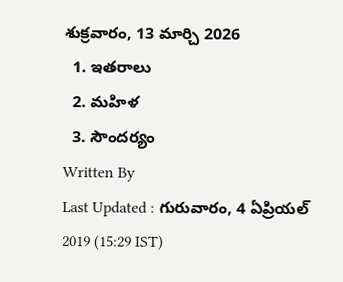శుక్రవారం, 13 మార్చి 2026
  1. ఇతరాలు
  2. మహిళ
  3. సౌందర్యం
Written By
Last Updated : గురువారం, 4 ఏప్రియల్ 2019 (15:29 IST)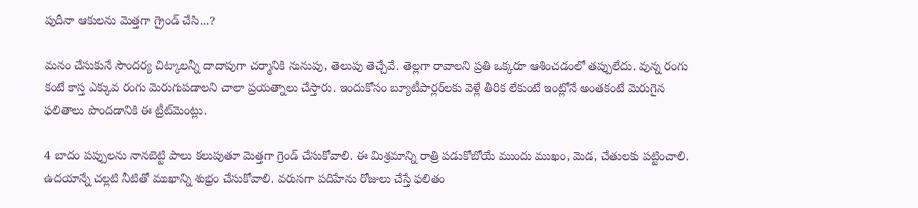పుదీనా ఆకులను మెత్తగా గ్రైండ్ చేసి...?

మనం చేసుకునే సౌందర్య చిట్కాలన్నీ దాదాపుగా చర్మానికి నునుపు, తెలుపు తెచ్చేవే. తెల్లగా రావాలని ప్రతి ఒక్కరూ ఆశించడంలో తప్పులేదు. వున్న రంగు కంటే కాస్త ఎక్కువ రంగు మెరుగుపడాలని చాలా ప్రయత్నాలు చేస్తారు. ఇందుకోసం బ్యూటీపార్లర్‌లకు వెళ్లే తీరిక లేకుంటే ఇంట్లోనే అంతకంటే మెరుగైన ఫలితాలు పొందడానికి ఈ ట్రీట్‌మెంట్లు.

4 బాదం పప్పులను నానబెట్టి పాలు కలుపుతూ మెత్తగా గ్రెండ్ చేసుకోవాలి. ఈ మిశ్రమాన్ని రాత్రి పడుకోబోయే ముందు ముఖం, మెడ, చేతులకు పట్టించాలి. ఉదయాన్నే చల్లటి నీటితో ముఖాన్ని శుభ్రం చేసుకోవాలి. వరుసగా పదిహేను రోజులు చేస్తే ఫలితం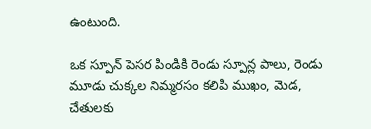ఉంటుంది.

ఒక స్పూన్ పెసర పిండికి రెండు స్పూన్ల పాలు, రెండు మూడు చుక్కల నిమ్మరసం కలిపి ముఖం, మెడ, చేతులకు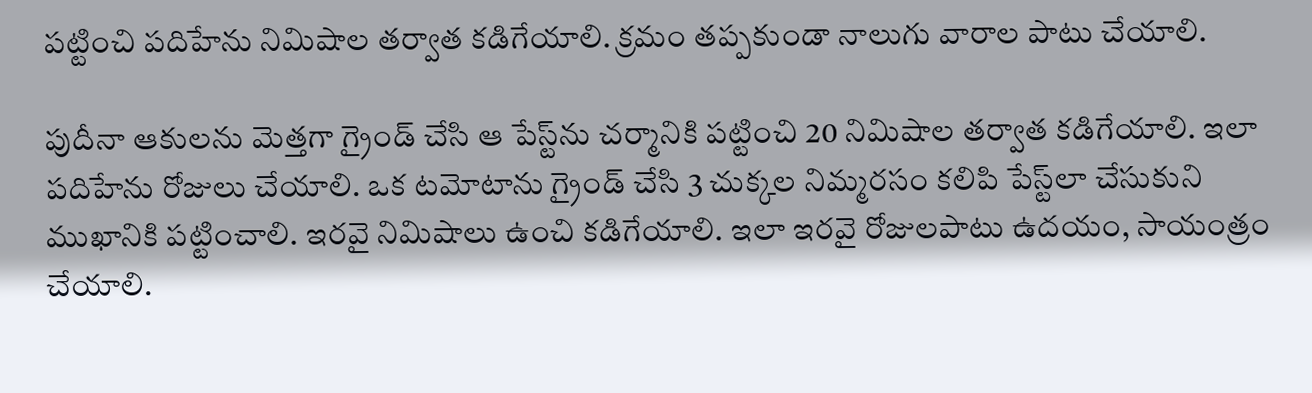పట్టించి పదిహేను నిమిషాల తర్వాత కడిగేయాలి. క్రమం తప్పకుండా నాలుగు వారాల పాటు చేయాలి.

పుదీనా ఆకులను మెత్తగా గ్రైండ్ చేసి ఆ పేస్ట్‌ను చర్మానికి పట్టించి 20 నిమిషాల తర్వాత కడిగేయాలి. ఇలా పదిహేను రోజులు చేయాలి. ఒక టమోటాను గ్రైండ్ చేసి 3 చుక్కల నిమ్మరసం కలిపి పేస్ట్‌లా చేసుకుని ముఖానికి పట్టించాలి. ఇరవై నిమిషాలు ఉంచి కడిగేయాలి. ఇలా ఇరవై రోజులపాటు ఉదయం, సాయంత్రం చేయాలి.